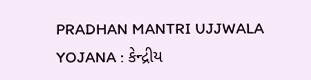PRADHAN MANTRI UJJWALA YOJANA : કેન્દ્રીય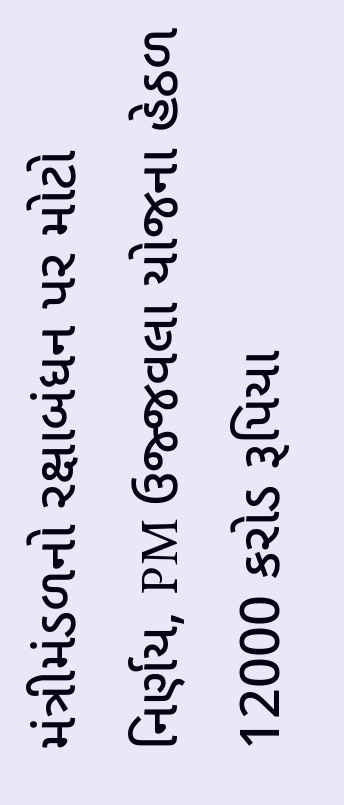મંત્રીમંડળનો રક્ષાબંધન પર મોટો નિર્ણય, PM ઉજ્જવલા યોજના હેઠળ 12000 કરોડ રૂપિયા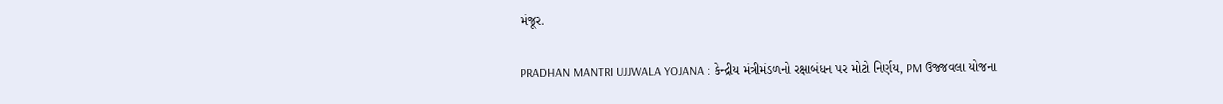મંજૂર.

PRADHAN MANTRI UJJWALA YOJANA : કેન્દ્રીય મંત્રીમંડળનો રક્ષાબંધન પર મોટો નિર્ણય, PM ઉજ્જવલા યોજના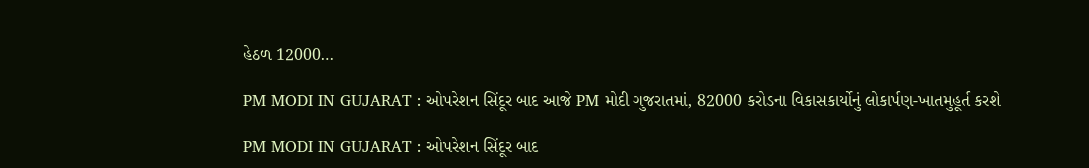હેઠળ 12000…

PM MODI IN GUJARAT : ઓપરેશન સિંદૂર બાદ આજે PM મોદી ગુજરાતમાં, 82000 કરોડના વિકાસકાર્યોનું લોકાર્પણ-ખાતમુહૂર્ત કરશે

PM MODI IN GUJARAT : ઓપરેશન સિંદૂર બાદ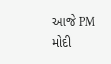આજે PM મોદી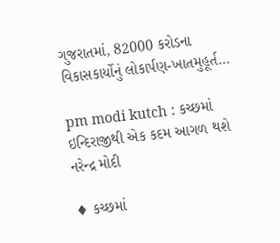ગુજરાતમાં, 82000 કરોડના વિકાસકાર્યોનું લોકાર્પણ-ખાતમુહૂર્ત…

pm modi kutch : કચ્છમાં ઇન્દિરાજીથી એક કદમ આગળ થશે નરેન્દ્ર મોદી

♦ કચ્છમાં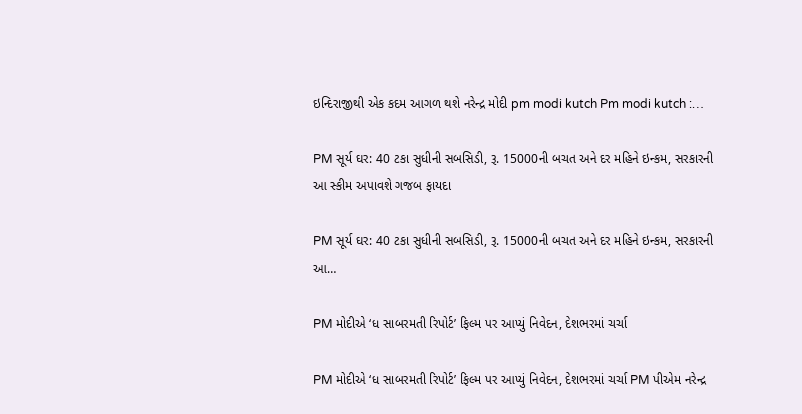ઇન્દિરાજીથી એક કદમ આગળ થશે નરેન્દ્ર મોદી pm modi kutch Pm modi kutch :…

PM સૂર્ય ઘર: 40 ટકા સુધીની સબસિડી, રૂ. 15000ની બચત અને દર મહિને ઇન્કમ, સરકારની આ સ્કીમ અપાવશે ગજબ ફાયદા

PM સૂર્ય ઘર: 40 ટકા સુધીની સબસિડી, રૂ. 15000ની બચત અને દર મહિને ઇન્કમ, સરકારની આ…

PM મોદીએ ‘ધ સાબરમતી રિપોર્ટ’ ફિલ્મ પર આપ્યું નિવેદન, દેશભરમાં ચર્ચા

PM મોદીએ ‘ધ સાબરમતી રિપોર્ટ’ ફિલ્મ પર આપ્યું નિવેદન, દેશભરમાં ચર્ચા PM પીએમ નરેન્દ્ર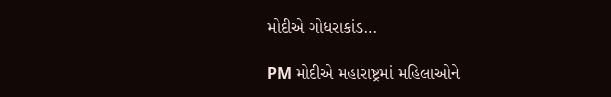મોદીએ ગોધરાકાંડ…

PM મોદીએ મહારાષ્ટ્રમાં મહિલાઓને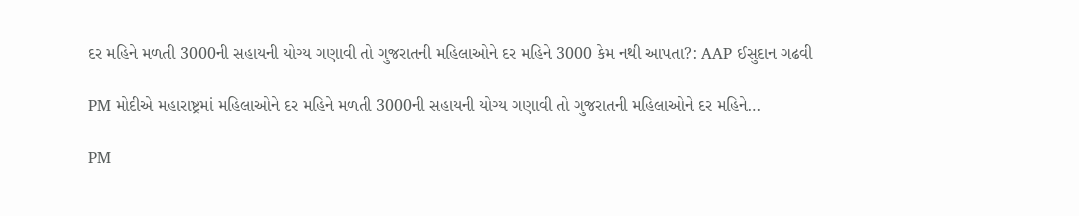દર મહિને મળતી 3000ની સહાયની યોગ્ય ગણાવી તો ગુજરાતની મહિલાઓને દર મહિને 3000 કેમ નથી આપતા?: AAP ઈસુદાન ગઢવી

PM મોદીએ મહારાષ્ટ્રમાં મહિલાઓને દર મહિને મળતી 3000ની સહાયની યોગ્ય ગણાવી તો ગુજરાતની મહિલાઓને દર મહિને…

PM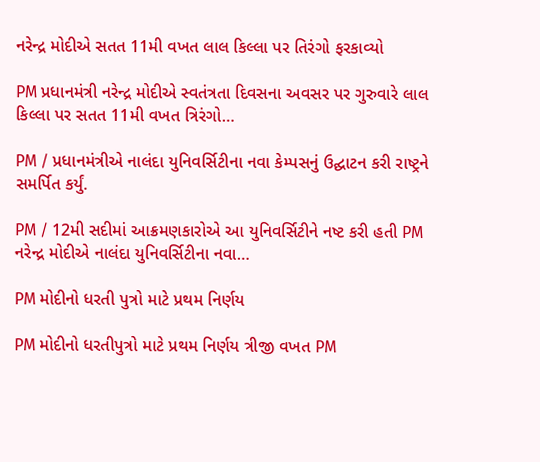નરેન્દ્ર મોદીએ સતત 11મી વખત લાલ કિલ્લા પર તિરંગો ફરકાવ્યો

PM પ્રધાનમંત્રી નરેન્દ્ર મોદીએ સ્વતંત્રતા દિવસના અવસર પર ગુરુવારે લાલ કિલ્લા પર સતત 11મી વખત ત્રિરંગો…

PM / પ્રધાનમંત્રીએ નાલંદા યુનિવર્સિટીના નવા કેમ્પસનું ઉદ્ઘાટન કરી રાષ્ટ્રને સમર્પિત કર્યું.

PM / 12મી સદીમાં આક્રમણકારોએ આ યુનિવર્સિટીને નષ્ટ કરી હતી PM નરેન્દ્ર મોદીએ નાલંદા યુનિવર્સિટીના નવા…

PM મોદીનો ધરતી પુત્રો માટે પ્રથમ નિર્ણય

PM મોદીનો ધરતીપુત્રો માટે પ્રથમ નિર્ણય ત્રીજી વખત PM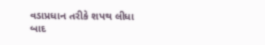વડાપ્રધાન તરીકે શપથ લીધા બાદ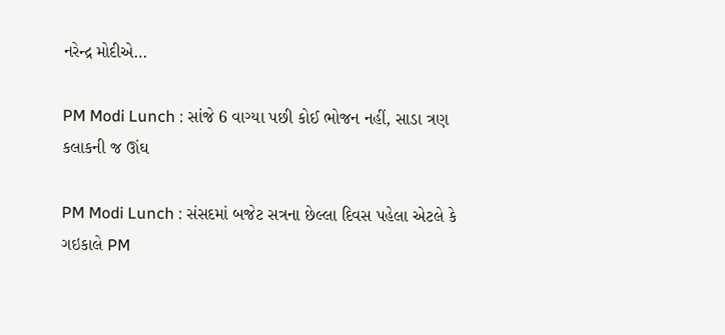નરેન્દ્ર મોદીએ…

PM Modi Lunch : સાંજે 6 વાગ્યા પછી કોઈ ભોજન નહીં, સાડા ત્રણ કલાકની જ ઊંઘ

PM Modi Lunch : સંસદમાં બજેટ સત્રના છેલ્લા દિવસ પહેલા એટલે કે ગઇકાલે PM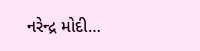નરેન્દ્ર મોદી…